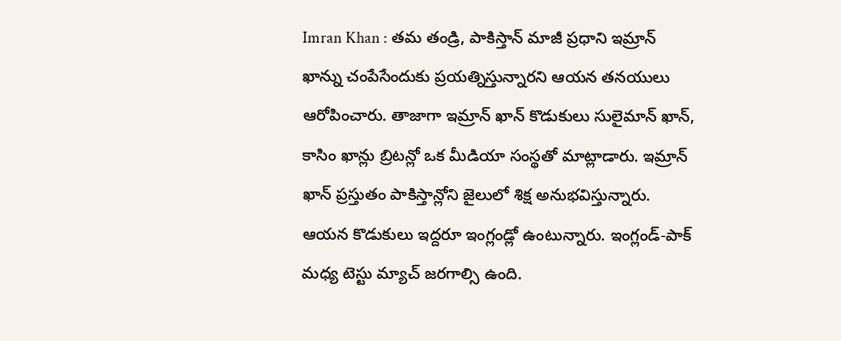Imran Khan : తమ తండ్రి, పాకిస్తాన్ మాజీ ప్రధాని ఇమ్రాన్ ఖాన్ను చంపేసేందుకు ప్రయత్నిస్తున్నారని ఆయన తనయులు ఆరోపించారు. తాజాగా ఇమ్రాన్ ఖాన్ కొడుకులు సులైమాన్ ఖాన్, కాసిం ఖాన్లు బ్రిటన్లో ఒక మీడియా సంస్థతో మాట్లాడారు. ఇమ్రాన్ ఖాన్ ప్రస్తుతం పాకిస్తాన్లోని జైలులో శిక్ష అనుభవిస్తున్నారు. ఆయన కొడుకులు ఇద్దరూ ఇంగ్లండ్లో ఉంటున్నారు. ఇంగ్లండ్-పాక్ మధ్య టెస్టు మ్యాచ్ జరగాల్సి ఉంది.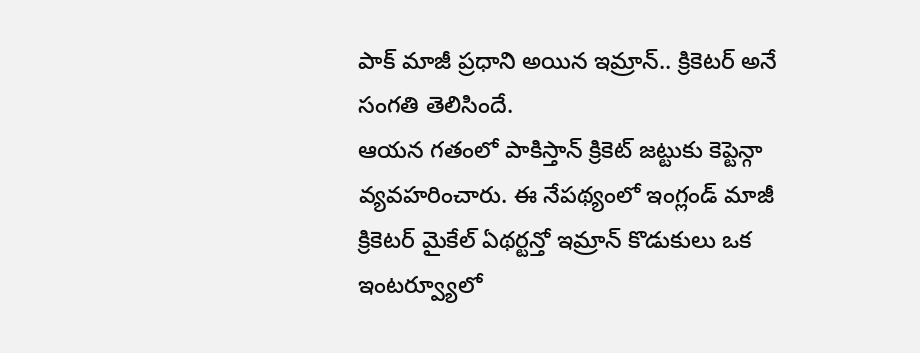పాక్ మాజీ ప్రధాని అయిన ఇమ్రాన్.. క్రికెటర్ అనే సంగతి తెలిసిందే.
ఆయన గతంలో పాకిస్తాన్ క్రికెట్ జట్టుకు కెప్టెన్గా వ్యవహరించారు. ఈ నేపథ్యంలో ఇంగ్లండ్ మాజీ క్రికెటర్ మైకేల్ ఏథర్టన్తో ఇమ్రాన్ కొడుకులు ఒక ఇంటర్వ్యూలో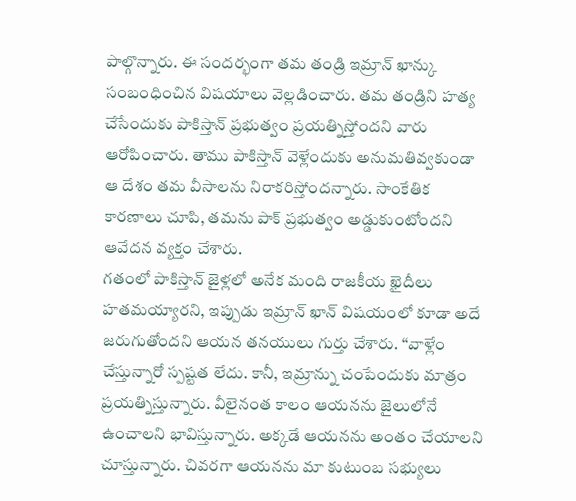పాల్గొన్నారు. ఈ సందర్భంగా తమ తండ్రి ఇమ్రాన్ ఖాన్కు సంబంధించిన విషయాలు వెల్లడించారు. తమ తండ్రిని హత్య చేసేందుకు పాకిస్తాన్ ప్రభుత్వం ప్రయత్నిస్తోందని వారు ఆరోపించారు. తాము పాకిస్తాన్ వెళ్లేందుకు అనుమతివ్వకుండా ఆ దేశం తమ వీసాలను నిరాకరిస్తోందన్నారు. సాంకేతిక కారణాలు చూపి, తమను పాక్ ప్రభుత్వం అడ్డుకుంటోందని ఆవేదన వ్యక్తం చేశారు.
గతంలో పాకిస్తాన్ జైళ్లలో అనేక మంది రాజకీయ ఖైదీలు హతమయ్యారని, ఇప్పుడు ఇమ్రాన్ ఖాన్ విషయంలో కూడా అదే జరుగుతోందని ఆయన తనయులు గుర్తు చేశారు. ‘‘వాళ్లేం చేస్తున్నారో స్పష్టత లేదు. కానీ, ఇమ్రాన్ను చంపేందుకు మాత్రం ప్రయత్నిస్తున్నారు. వీలైనంత కాలం ఆయనను జైలులోనే ఉంచాలని భావిస్తున్నారు. అక్కడే ఆయనను అంతం చేయాలని చూస్తున్నారు. చివరగా ఆయనను మా కుటుంబ సభ్యులు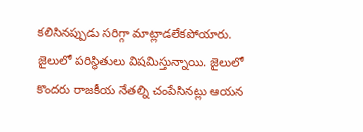కలిసినప్పుడు సరిగ్గా మాట్లాడలేకపోయారు. జైలులో పరిస్థితులు విషమిస్తున్నాయి. జైలులో కొందరు రాజకీయ నేతల్ని చంపేసినట్లు ఆయన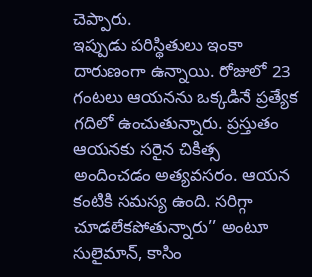చెప్పారు.
ఇప్పుడు పరిస్థితులు ఇంకా దారుణంగా ఉన్నాయి. రోజులో 23 గంటలు ఆయనను ఒక్కడినే ప్రత్యేక గదిలో ఉంచుతున్నారు. ప్రస్తుతం ఆయనకు సరైన చికిత్స అందించడం అత్యవసరం. ఆయన కంటికి సమస్య ఉంది. సరిగ్గా చూడలేకపోతున్నారు’’ అంటూ సులైమాన్, కాసిం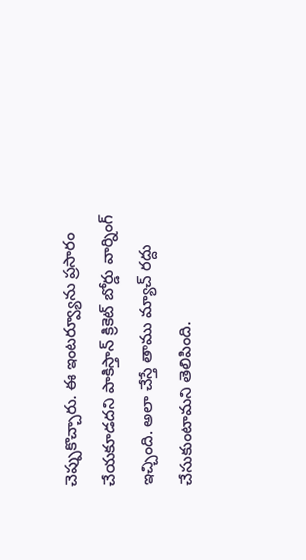చెప్పుకొచ్చారు. ఈ ఇంటర్వ్యూను ప్రసారం చేయకూడదని పాకిస్తాన్ క్రికెట్ బోర్డు వార్నింగ్ ఇచ్చింది. అలా చేస్తే తాము మ్యాచ్ రద్దు చేసుకుంటామని తెలిపింది.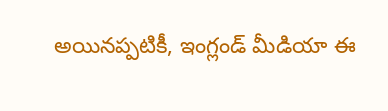అయినప్పటికీ, ఇంగ్లండ్ మీడియా ఈ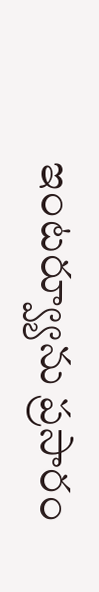ఇంటర్వ్యూను ప్రసారం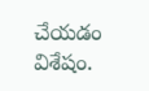చేయడం విశేషం.